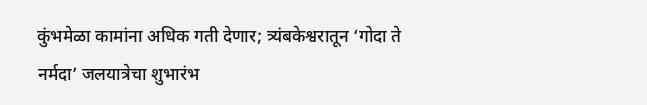कुंभमेळा कामांना अधिक गती देणार; त्र्यंबकेश्वरातून ‘गोदा ते नर्मदा’ जलयात्रेचा शुभारंभ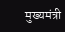मुख्यमंत्री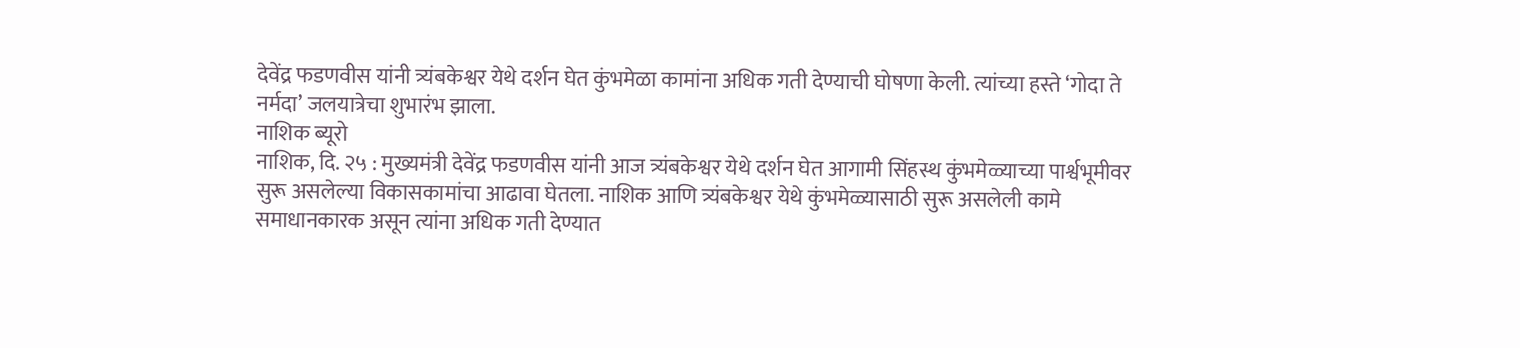देवेंद्र फडणवीस यांनी त्र्यंबकेश्वर येथे दर्शन घेत कुंभमेळा कामांना अधिक गती देण्याची घोषणा केली. त्यांच्या हस्ते ‘गोदा ते नर्मदा’ जलयात्रेचा शुभारंभ झाला.
नाशिक ब्यूरो
नाशिक, दि. २५ : मुख्यमंत्री देवेंद्र फडणवीस यांनी आज त्र्यंबकेश्वर येथे दर्शन घेत आगामी सिंहस्थ कुंभमेळ्याच्या पार्श्वभूमीवर सुरू असलेल्या विकासकामांचा आढावा घेतला. नाशिक आणि त्र्यंबकेश्वर येथे कुंभमेळ्यासाठी सुरू असलेली कामे समाधानकारक असून त्यांना अधिक गती देण्यात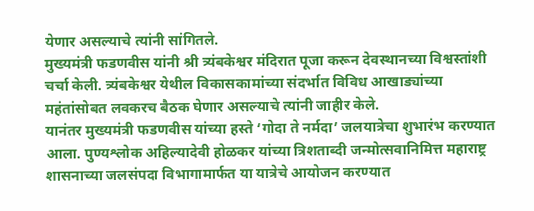येणार असल्याचे त्यांनी सांगितले.
मुख्यमंत्री फडणवीस यांनी श्री त्र्यंबकेश्वर मंदिरात पूजा करून देवस्थानच्या विश्वस्तांशी चर्चा केली. त्र्यंबकेश्वर येथील विकासकामांच्या संदर्भात विविध आखाड्यांच्या महंतांसोबत लवकरच बैठक घेणार असल्याचे त्यांनी जाहीर केले.
यानंतर मुख्यमंत्री फडणवीस यांच्या हस्ते ‘गोदा ते नर्मदा’ जलयात्रेचा शुभारंभ करण्यात आला. पुण्यश्लोक अहिल्यादेवी होळकर यांच्या त्रिशताब्दी जन्मोत्सवानिमित्त महाराष्ट्र शासनाच्या जलसंपदा विभागामार्फत या यात्रेचे आयोजन करण्यात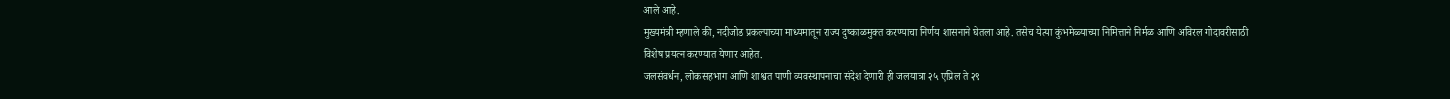आले आहे.
मुख्यमंत्री म्हणाले की, नदीजोड प्रकल्पाच्या माध्यमातून राज्य दुष्काळमुक्त करण्याचा निर्णय शासनाने घेतला आहे. तसेच येत्या कुंभमेळ्याच्या निमित्ताने निर्मळ आणि अविरल गोदावरीसाठी विशेष प्रयत्न करण्यात येणार आहेत.
जलसंवर्धन, लोकसहभाग आणि शाश्वत पाणी व्यवस्थापनाचा संदेश देणारी ही जलयात्रा २५ एप्रिल ते २९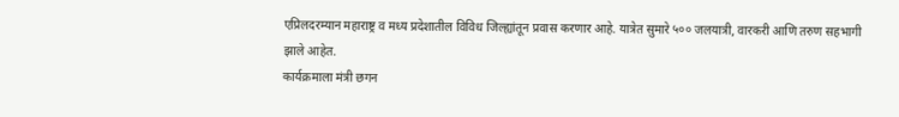एप्रिलदरम्यान महाराष्ट्र व मध्य प्रदेशातील विविध जिल्ह्यांतून प्रवास करणार आहे. यात्रेत सुमारे ५०० जलयात्री, वारकरी आणि तरुण सहभागी झाले आहेत.
कार्यक्रमाला मंत्री छगन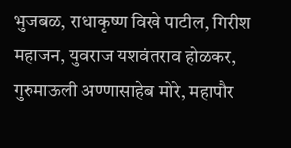भुजबळ, राधाकृष्ण विखे पाटील, गिरीश महाजन, युवराज यशवंतराव होळकर, गुरुमाऊली अण्णासाहेब मोरे, महापौर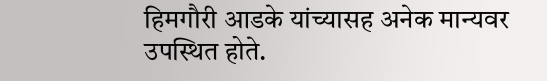हिमगौरी आडके यांच्यासह अनेक मान्यवर उपस्थित होते.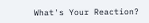What's Your Reaction?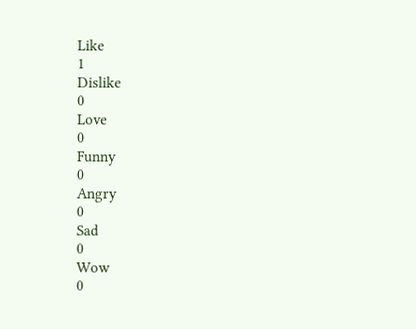Like
1
Dislike
0
Love
0
Funny
0
Angry
0
Sad
0
Wow
0